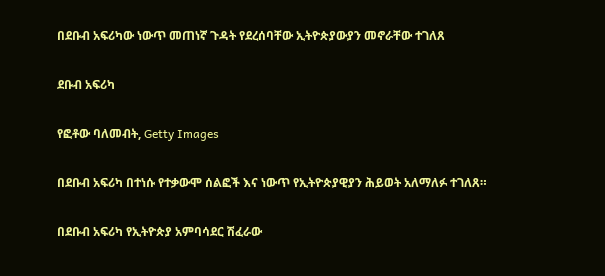በደቡብ አፍሪካው ነውጥ መጠነኛ ጉዳት የደረሰባቸው ኢትዮጵያውያን መኖራቸው ተገለጸ

ደቡብ አፍሪካ

የፎቶው ባለመብት, Getty Images

በደቡብ አፍሪካ በተነሱ የተቃውሞ ሰልፎች እና ነውጥ የኢትዮጵያዊያን ሕይወት አለማለፉ ተገለጸ።

በደቡብ አፍሪካ የኢትዮጵያ አምባሳደር ሽፈራው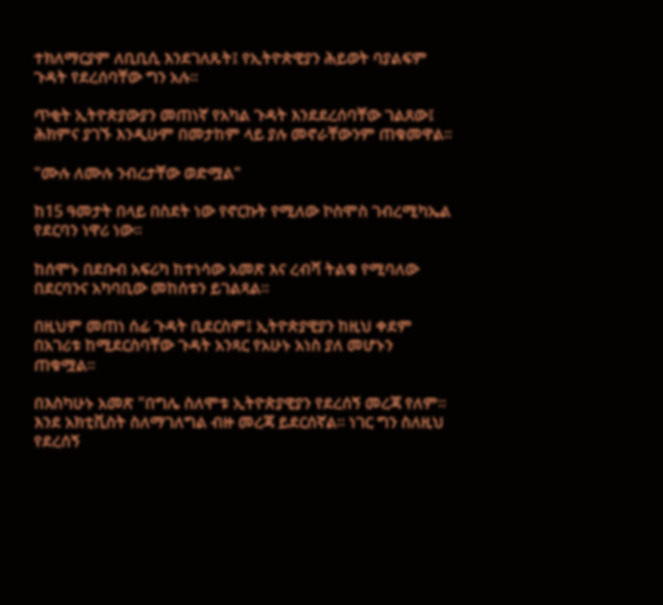ተክለማርያም ለቢቢሲ እንደገለጹት፤ የኢትዮጵዊያን ሕይወት ባያልፍም ጉዳት የደረሰባቸው ግን አሉ።

ጥቂት ኢትዮጵያውያን መጠነኛ የአካል ጉዳት እንደደረሰባቸው ገልጸው፤ ሕክምና ያገኙ እንዲሁም በመታከም ላይ ያሉ መኖራቸውንም ጠቁመዋል።

"ሙሉ ለሙሉ ንብረታቸው ወድሟል"

ከ15 ዓመታት በላይ በስደት ነው የኖርኩት የሚለው ኮስሞስ ገብረሚካኤል የደርባን ነዋሪ ነው።

ከሰሞኑ በደቡብ አፍሪካ ከተነሳው አመጽ እና ረብሻ ትልቁ የሚባለው በደርባንና አካባቢው መከሰቱን ይገልጻል።

በዚህም መጠነ ሰፊ ጉዳት ቢደርስም፤ ኢትዮጵያዊያን ከዚህ ቀደም በአገሪቱ ከሚደርስባቸው ጉዳት አንጻር የአሁኑ አነስ ያለ መሆኑን ጠቁሟል።

በእስካሁኑ አመጽ "በግሌ ስለሞቱ ኢትዮጵያዊያን የደረሰኝ መረጃ የለም። እንደ አክቲቪስት ስለማገለግል ብዙ መረጃ ይደርሰኛል። ነገር ግን ስለዚህ የደረሰኝ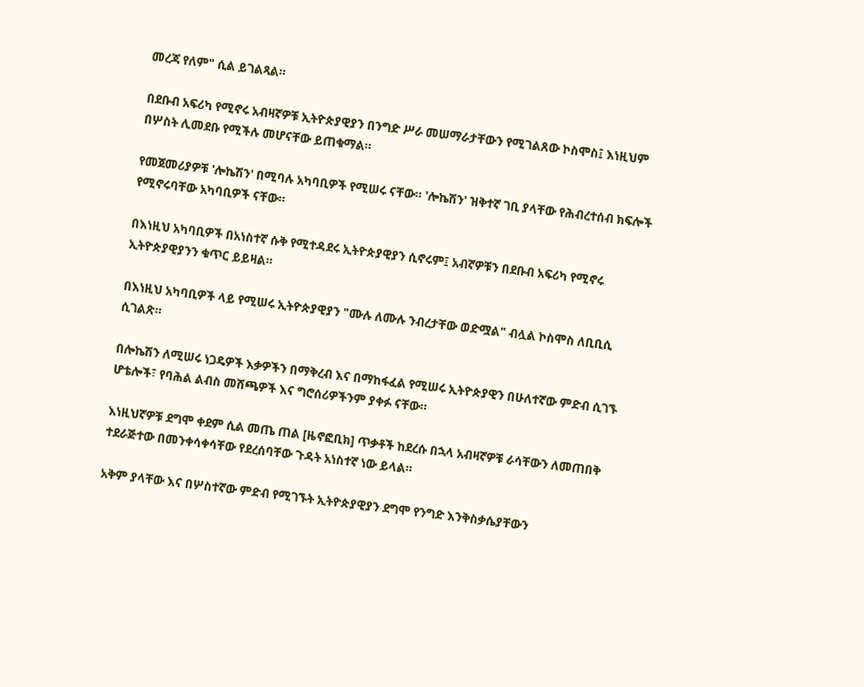መረጃ የለም" ሲል ይገልጻል።

በደቡብ አፍሪካ የሚኖሩ አብዛኛዎቹ ኢትዮጵያዊያን በንግድ ሥራ መሠማራታቸውን የሚገልጸው ኮስሞስ፤ እነዚህም በሦስት ሊመደቡ የሚችሉ መሆናቸው ይጠቁማል።

የመጀመሪያዎቹ 'ሎኬሽን' በሚባሉ አካባቢዎች የሚሠሩ ናቸው። 'ሎኬሽን' ዝቅተኛ ገቢ ያላቸው የሕብረተሰብ ክፍሎች የሚኖሩባቸው አካባቢዎች ናቸው።

በእነዚህ አካባቢዎች በአነስተኛ ሱቅ የሚተዳደሩ ኢትዮጵያዊያን ሲኖሩም፤ አብኛዎቹን በደቡብ አፍሪካ የሚኖሩ ኢትዮጵያዊያንን ቁጥር ይይዛል።

በእነዚህ አካባቢዎች ላይ የሚሠሩ ኢትዮጵያዊያን "ሙሉ ለሙሉ ንብረታቸው ወድሟል" ብሏል ኮስሞስ ለቢቢሲ ሲገልጽ።

በሎኬሽን ለሚሠሩ ነጋዴዎች እቃዎችን በማቅረብ እና በማከፋፈል የሚሠሩ ኢትዮጵያዊን በሁለተኛው ምድብ ሲገኙ ሆቴሎች፣ የባሕል ልብስ መሸጫዎች እና ግሮሰሪዎችንም ያቀፉ ናቸው።

እነዚህኛዎቹ ደግሞ ቀደም ሲል መጤ ጠል [ዜኖፎቢክ] ጥቃቶች ከደረሱ በኋላ አብዛኛዎቹ ራሳቸውን ለመጠበቅ ተደራጅተው በመንቀሳቀሳቸው የደረሰባቸው ጉዳት አነስተኛ ነው ይላል።

አቅም ያላቸው እና በሦስተኛው ምድብ የሚገኙት ኢትዮጵያዊያን ደግሞ የንግድ እንቅስቃሴያቸውን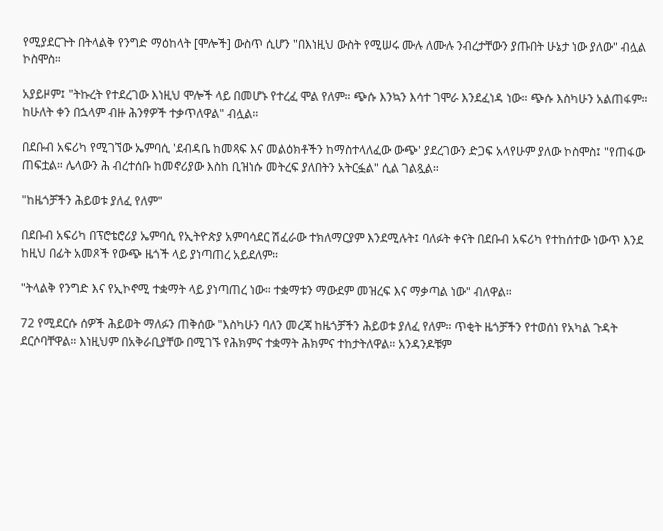የሚያደርጉት በትላልቅ የንግድ ማዕከላት [ሞሎች] ውስጥ ሲሆን "በእነዚህ ውስት የሚሠሩ ሙሉ ለሙሉ ንብረታቸውን ያጡበት ሁኔታ ነው ያለው" ብሏል ኮስሞስ።

አያይዞም፤ "ትኩረት የተደረገው እነዚህ ሞሎች ላይ በመሆኑ የተረፈ ሞል የለም። ጭሱ እንኳን እሳተ ገሞራ እንደፈነዳ ነው። ጭሱ እስካሁን አልጠፋም። ከሁለት ቀን በኋላም ብዙ ሕንፃዎች ተቃጥለዋል" ብሏል።

በደቡብ አፍሪካ የሚገኘው ኤምባሲ 'ደብዳቤ ከመጻፍ እና መልዕክቶችን ከማስተላለፈው ውጭ' ያደረገውን ድጋፍ አላየሁም ያለው ኮስሞስ፤ "የጠፋው ጠፍቷል። ሌላውን ሕ ብረተሰቡ ከመኖሪያው እስከ ቢዝነሱ መትረፍ ያለበትን አትርፏል" ሲል ገልጿል።

"ከዜጎቻችን ሕይወቱ ያለፈ የለም"

በደቡብ አፍሪካ በፕሮቴሮሪያ ኤምባሲ የኢትዮጵያ አምባሳደር ሽፈራው ተክለማርያም እንደሚሉት፤ ባለፉት ቀናት በደቡብ አፍሪካ የተከሰተው ነውጥ እንደ ከዚህ በፊት አመጾች የውጭ ዜጎች ላይ ያነጣጠረ አይደለም።

"ትላልቅ የንግድ እና የኢኮኖሚ ተቋማት ላይ ያነጣጠረ ነው። ተቋማቱን ማውደም መዝረፍ እና ማቃጣል ነው" ብለዋል።

72 የሚደርሱ ሰዎች ሕይወት ማለፉን ጠቅሰው "እስካሁን ባለን መረጃ ከዜጎቻችን ሕይወቱ ያለፈ የለም። ጥቂት ዜጎቻችን የተወሰነ የአካል ጉዳት ደርሶባቸዋል። እነዚህም በአቅራቢያቸው በሚገኙ የሕክምና ተቋማት ሕክምና ተከታትለዋል። አንዳንዶቹም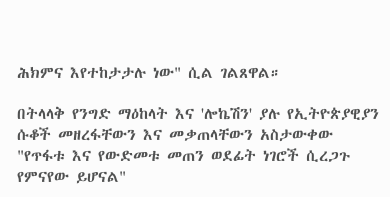ሕክምና እየተከታታሉ ነው" ሲል ገልጸዋል።

በትላላቅ የንግድ ማዕከላት እና 'ሎኬሽን' ያሉ የኢትዮጵያዊያን ሱቆች መዘረፋቸውን እና መቃጠላቸውን አስታውቀው "የጥፋቱ እና የውድመቱ መጠን ወደፊት ነገሮች ሲረጋጉ የምናየው ይሆናል"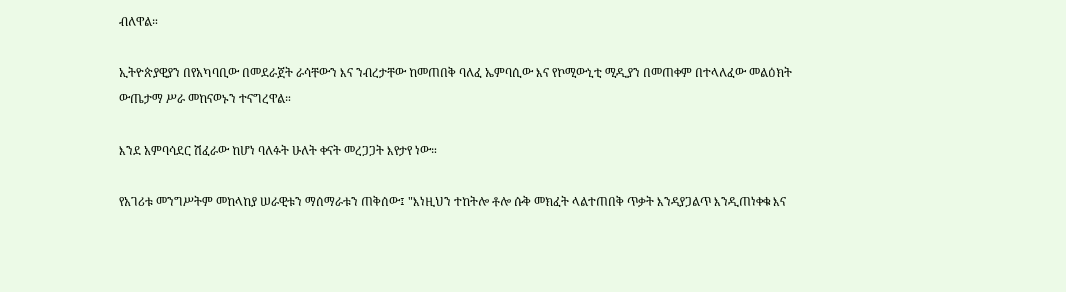ብለዋል።

ኢትዮጵያዊያን በየአካባቢው በመደራጀት ራሳቸውን እና ንብረታቸው ከመጠበቅ ባለፈ ኤምባሲው እና የኮሚውኒቲ ሚዲያን በመጠቀም በተላለፈው መልዕክት ውጤታማ ሥራ መከናወኑን ተናግረዋል።

እንደ አምባሳደር ሽፈራው ከሆነ ባለፉት ሁለት ቀናት መረጋጋት እየታየ ነው።

የአገሪቱ መንግሥትም መከላከያ ሠራዊቱን ማሰማራቱን ጠቅሰው፤ "እነዚህን ተከትሎ ቶሎ ሱቅ መክፈት ላልተጠበቅ ጥቃት እንዳያጋልጥ እንዲጠነቀቁ እና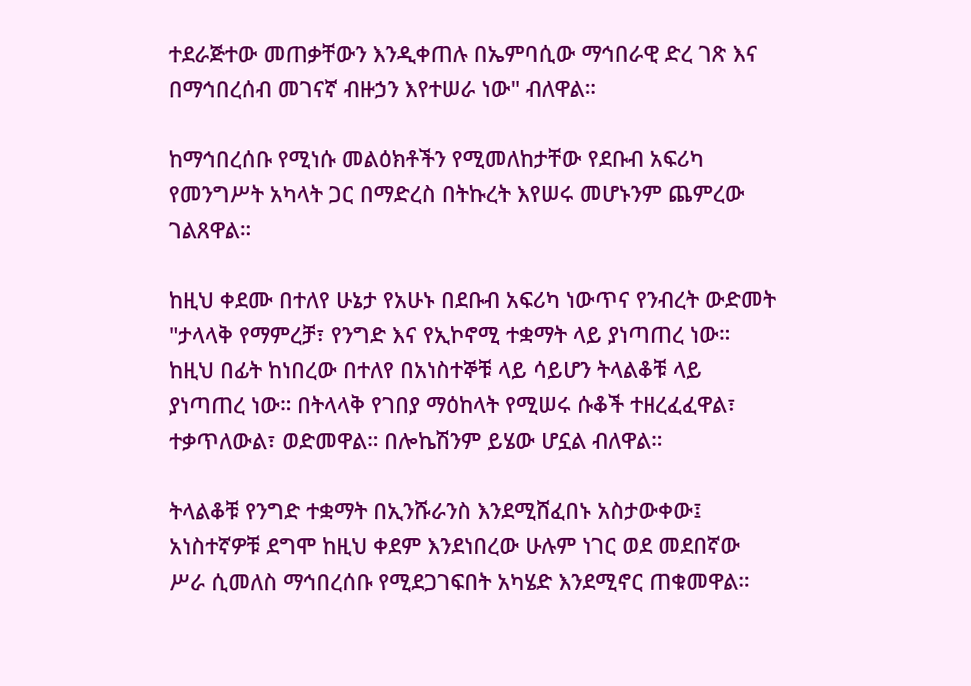ተደራጅተው መጠቃቸውን እንዲቀጠሉ በኤምባሲው ማኅበራዊ ድረ ገጽ እና በማኅበረሰብ መገናኛ ብዙኃን እየተሠራ ነው" ብለዋል።

ከማኅበረሰቡ የሚነሱ መልዕክቶችን የሚመለከታቸው የደቡብ አፍሪካ የመንግሥት አካላት ጋር በማድረስ በትኩረት እየሠሩ መሆኑንም ጨምረው ገልጸዋል።

ከዚህ ቀደሙ በተለየ ሁኔታ የአሁኑ በደቡብ አፍሪካ ነውጥና የንብረት ውድመት "ታላላቅ የማምረቻ፣ የንግድ እና የኢኮኖሚ ተቋማት ላይ ያነጣጠረ ነው። ከዚህ በፊት ከነበረው በተለየ በአነስተኞቹ ላይ ሳይሆን ትላልቆቹ ላይ ያነጣጠረ ነው። በትላላቅ የገበያ ማዕከላት የሚሠሩ ሱቆች ተዘረፈፈዋል፣ ተቃጥለውል፣ ወድመዋል። በሎኬሽንም ይሄው ሆኗል ብለዋል።

ትላልቆቹ የንግድ ተቋማት በኢንሹራንስ እንደሚሸፈበኑ አስታውቀው፤ አነስተኛዎቹ ደግሞ ከዚህ ቀደም እንደነበረው ሁሉም ነገር ወደ መደበኛው ሥራ ሲመለስ ማኅበረሰቡ የሚደጋገፍበት አካሄድ እንደሚኖር ጠቁመዋል።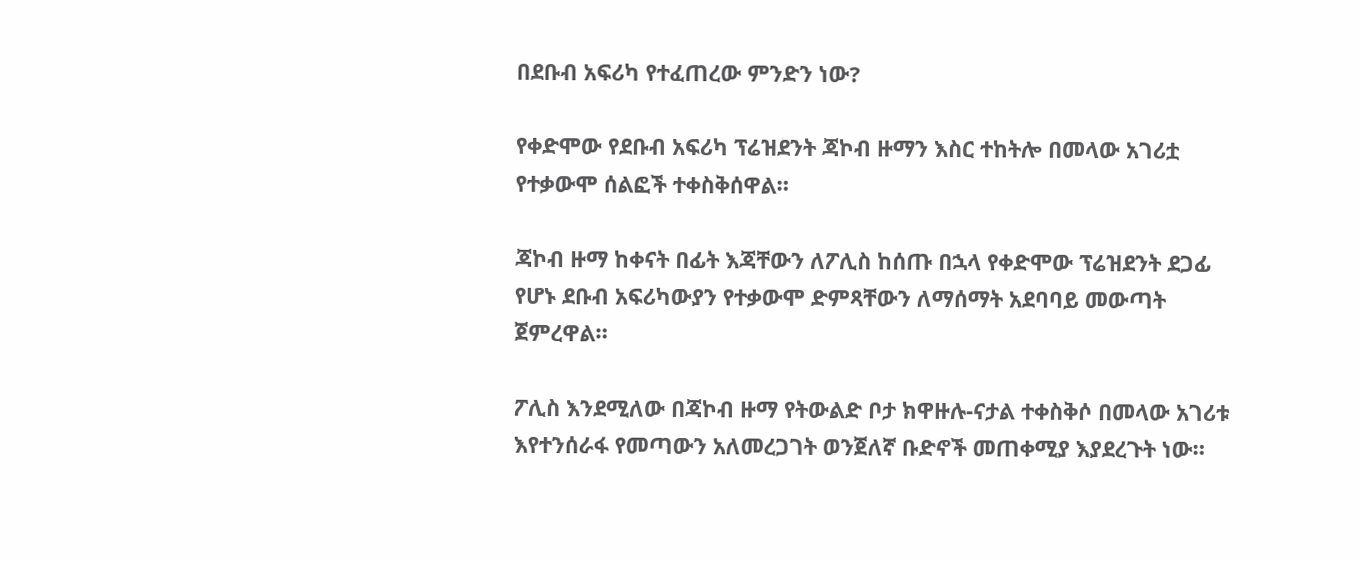በደቡብ አፍሪካ የተፈጠረው ምንድን ነው?

የቀድሞው የደቡብ አፍሪካ ፕሬዝደንት ጃኮብ ዙማን እስር ተከትሎ በመላው አገሪቷ የተቃውሞ ሰልፎች ተቀስቅሰዋል።

ጃኮብ ዙማ ከቀናት በፊት እጃቸውን ለፖሊስ ከሰጡ በኋላ የቀድሞው ፕሬዝደንት ደጋፊ የሆኑ ደቡብ አፍሪካውያን የተቃውሞ ድምጻቸውን ለማሰማት አደባባይ መውጣት ጀምረዋል።

ፖሊስ እንደሚለው በጃኮብ ዙማ የትውልድ ቦታ ክዋዙሉ-ናታል ተቀስቅሶ በመላው አገሪቱ እየተንሰራፋ የመጣውን አለመረጋገት ወንጀለኛ ቡድኖች መጠቀሚያ እያደረጉት ነው።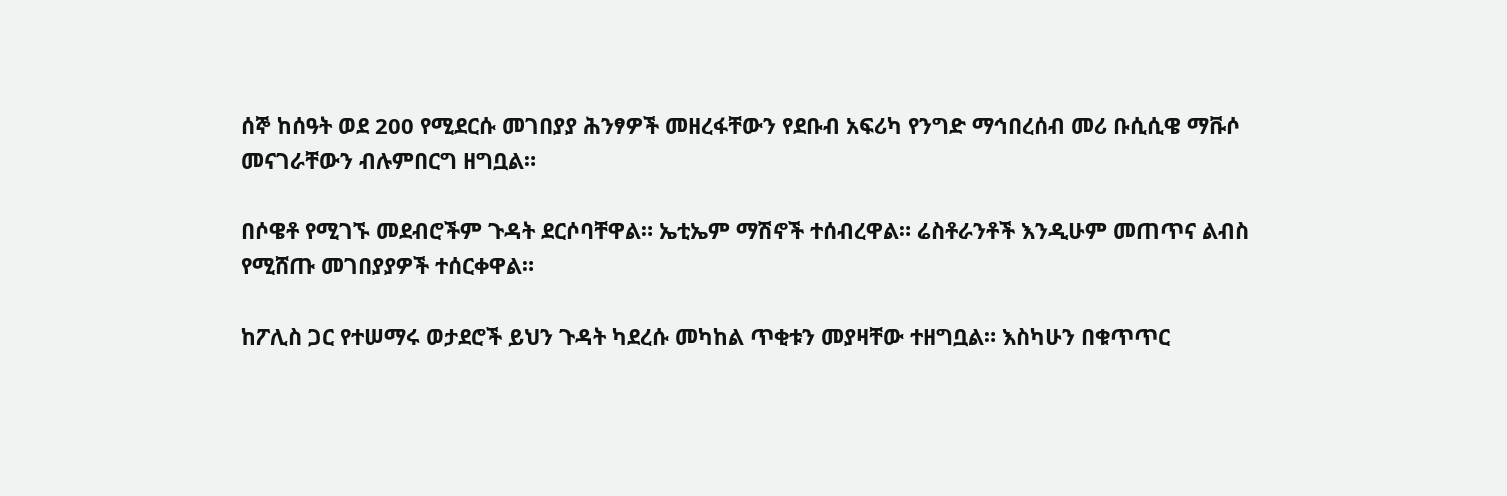ሰኞ ከሰዓት ወደ 200 የሚደርሱ መገበያያ ሕንፃዎች መዘረፋቸውን የደቡብ አፍሪካ የንግድ ማኅበረሰብ መሪ ቡሲሲዌ ማቩሶ መናገራቸውን ብሉምበርግ ዘግቧል።

በሶዌቶ የሚገኙ መደብሮችም ጉዳት ደርሶባቸዋል። ኤቲኤም ማሽኖች ተሰብረዋል። ሬስቶራንቶች እንዲሁም መጠጥና ልብስ የሚሸጡ መገበያያዎች ተሰርቀዋል።

ከፖሊስ ጋር የተሠማሩ ወታደሮች ይህን ጉዳት ካደረሱ መካከል ጥቂቱን መያዛቸው ተዘግቧል። እስካሁን በቁጥጥር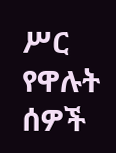ሥር የዋሉት ሰዎች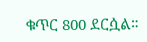ቁጥር 800 ደርሷል።